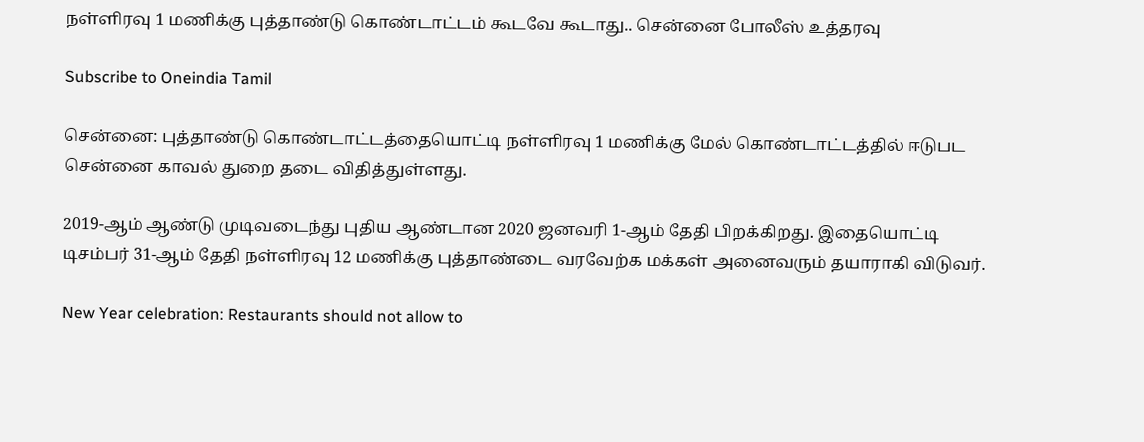நள்ளிரவு 1 மணிக்கு புத்தாண்டு கொண்டாட்டம் கூடவே கூடாது.. சென்னை போலீஸ் உத்தரவு

Subscribe to Oneindia Tamil

சென்னை: புத்தாண்டு கொண்டாட்டத்தையொட்டி நள்ளிரவு 1 மணிக்கு மேல் கொண்டாட்டத்தில் ஈடுபட சென்னை காவல் துறை தடை விதித்துள்ளது.

2019-ஆம் ஆண்டு முடிவடைந்து புதிய ஆண்டான 2020 ஜனவரி 1-ஆம் தேதி பிறக்கிறது. இதையொட்டி டிசம்பர் 31-ஆம் தேதி நள்ளிரவு 12 மணிக்கு புத்தாண்டை வரவேற்க மக்கள் அனைவரும் தயாராகி விடுவர்.

New Year celebration: Restaurants should not allow to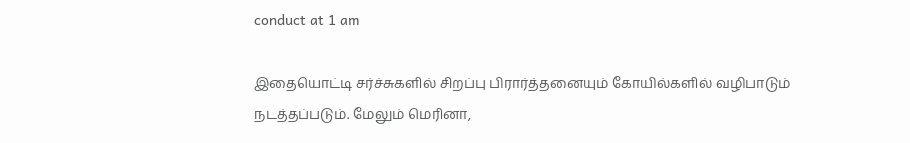conduct at 1 am

இதையொட்டி சர்ச்சுகளில் சிறப்பு பிரார்த்தனையும் கோயில்களில் வழிபாடும் நடத்தப்படும். மேலும் மெரினா,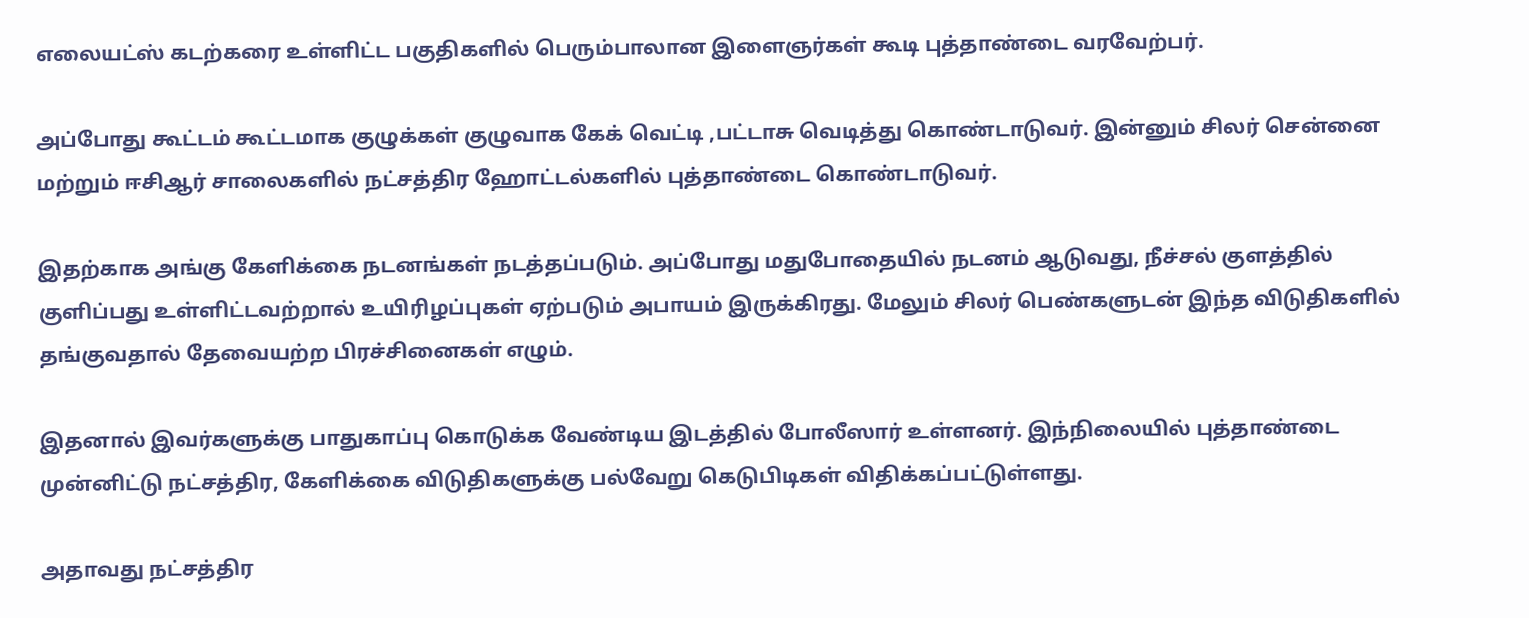எலையட்ஸ் கடற்கரை உள்ளிட்ட பகுதிகளில் பெரும்பாலான இளைஞர்கள் கூடி புத்தாண்டை வரவேற்பர்.

அப்போது கூட்டம் கூட்டமாக குழுக்கள் குழுவாக கேக் வெட்டி ,பட்டாசு வெடித்து கொண்டாடுவர். இன்னும் சிலர் சென்னை மற்றும் ஈசிஆர் சாலைகளில் நட்சத்திர ஹோட்டல்களில் புத்தாண்டை கொண்டாடுவர்.

இதற்காக அங்கு கேளிக்கை நடனங்கள் நடத்தப்படும். அப்போது மதுபோதையில் நடனம் ஆடுவது, நீச்சல் குளத்தில் குளிப்பது உள்ளிட்டவற்றால் உயிரிழப்புகள் ஏற்படும் அபாயம் இருக்கிரது. மேலும் சிலர் பெண்களுடன் இந்த விடுதிகளில் தங்குவதால் தேவையற்ற பிரச்சினைகள் எழும்.

இதனால் இவர்களுக்கு பாதுகாப்பு கொடுக்க வேண்டிய இடத்தில் போலீஸார் உள்ளனர். இந்நிலையில் புத்தாண்டை முன்னிட்டு நட்சத்திர, கேளிக்கை விடுதிகளுக்கு பல்வேறு கெடுபிடிகள் விதிக்கப்பட்டுள்ளது.

அதாவது நட்சத்திர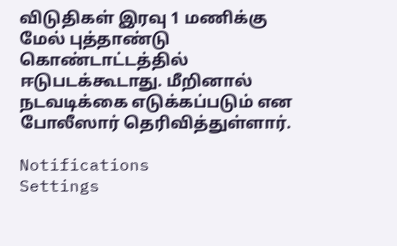விடுதிகள் இரவு 1 மணிக்கு மேல் புத்தாண்டு கொண்டாட்டத்தில் ஈடுபடக்கூடாது. மீறினால் நடவடிக்கை எடுக்கப்படும் என போலீஸார் தெரிவித்துள்ளார்.

Notifications
Settings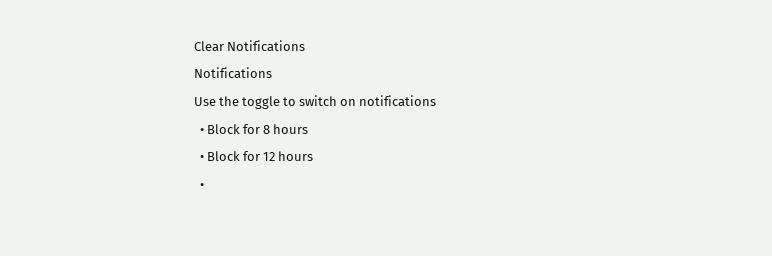Clear Notifications
Notifications
Use the toggle to switch on notifications
  • Block for 8 hours
  • Block for 12 hours
  •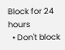Block for 24 hours
  • Don't block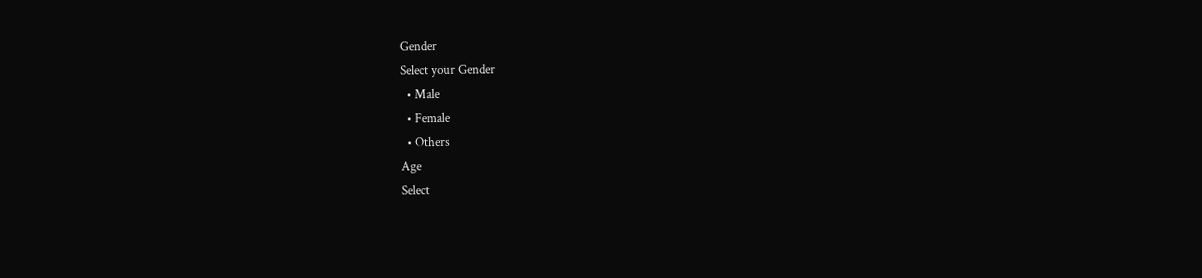Gender
Select your Gender
  • Male
  • Female
  • Others
Age
Select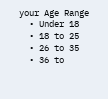your Age Range
  • Under 18
  • 18 to 25
  • 26 to 35
  • 36 to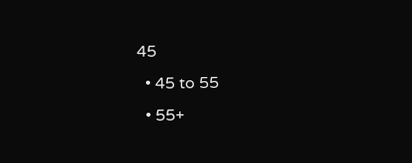45
  • 45 to 55
  • 55+